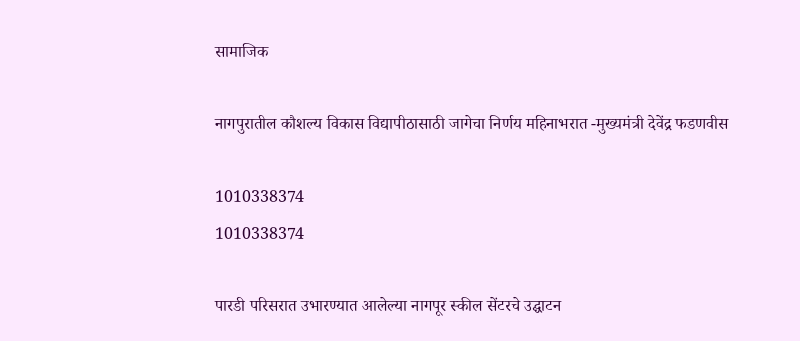सामाजिक

नागपुरातील कौशल्य विकास विद्यापीठासाठी जागेचा निर्णय महिनाभरात -मुख्यमंत्री देवेंद्र फडणवीस

1010338374
1010338374

पारडी परिसरात उभारण्यात आलेल्या नागपूर स्कील सेंटरचे उद्घाटन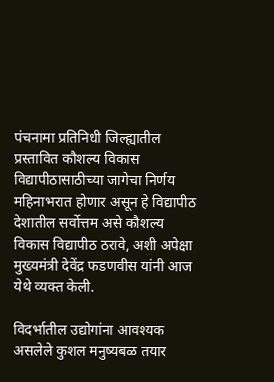पंचनामा प्रतिनिधी जिल्ह्यातील प्रस्तावित कौशल्य विकास विद्यापीठासाठीच्या जागेचा निर्णय महिनाभरात होणार असून हे विद्यापीठ देशातील सर्वोत्तम असे कौशल्य विकास विद्यापीठ ठरावे, अशी अपेक्षा मुख्यमंत्री देवेंद्र फडणवीस यांनी आज येथे व्यक्त केली.

विदर्भातील उद्योगांना आवश्यक असलेले कुशल मनुष्यबळ तयार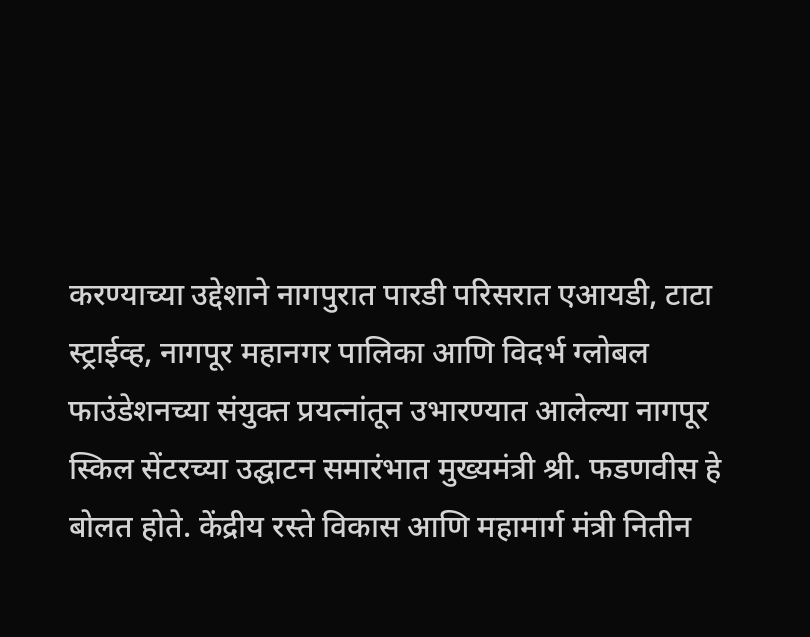करण्याच्या उद्देशाने नागपुरात पारडी परिसरात एआयडी, टाटा स्ट्राईव्ह, नागपूर महानगर पालिका आणि विदर्भ ग्लोबल फाउंडेशनच्या संयुक्त प्रयत्नांतून उभारण्यात आलेल्या नागपूर स्किल सेंटरच्या उद्घाटन समारंभात मुख्यमंत्री श्री. फडणवीस हे बोलत होते. केंद्रीय रस्ते विकास आणि महामार्ग मंत्री नितीन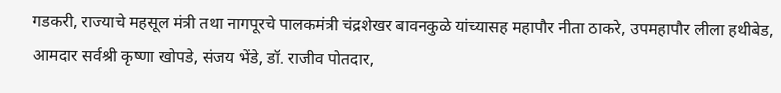गडकरी, राज्याचे महसूल मंत्री तथा नागपूरचे पालकमंत्री चंद्रशेखर बावनकुळे यांच्यासह महापौर नीता ठाकरे, उपमहापौर लीला हथीबेड, आमदार सर्वश्री कृष्णा खोपडे, संजय भेंडे, डॉ. राजीव पोतदार,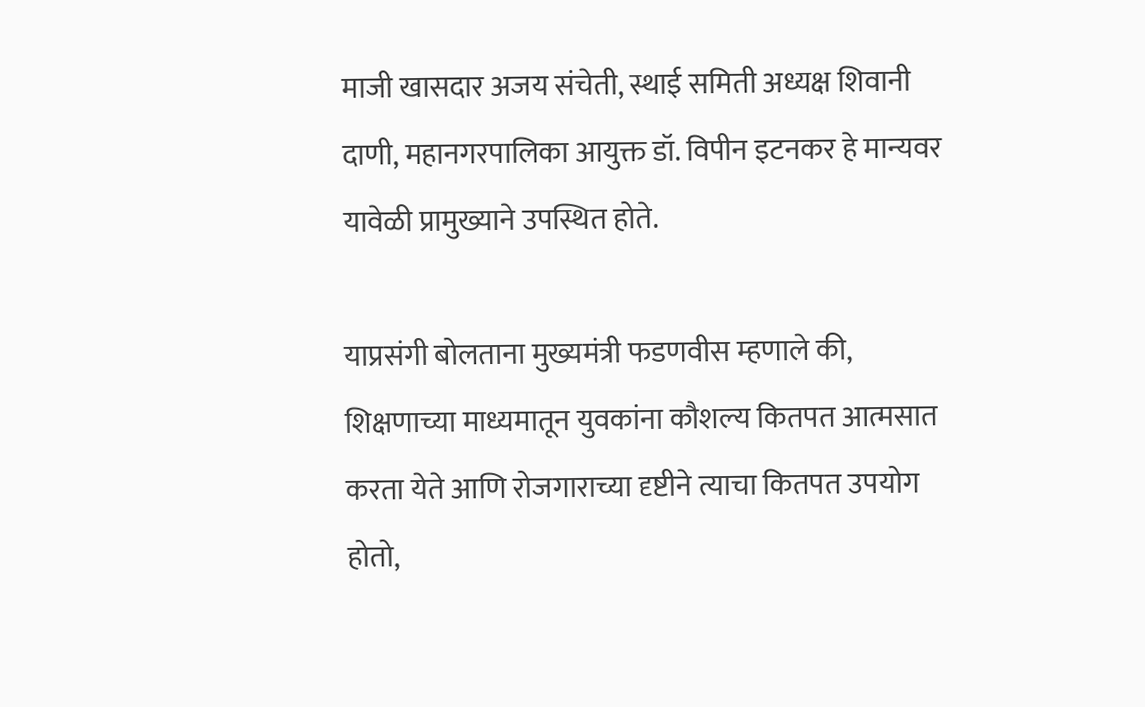माजी खासदार अजय संचेती, स्थाई समिती अध्यक्ष शिवानी दाणी, महानगरपालिका आयुक्त डॉ. विपीन इटनकर हे मान्यवर यावेळी प्रामुख्याने उपस्थित होते.

याप्रसंगी बोलताना मुख्यमंत्री फडणवीस म्हणाले की, शिक्षणाच्या माध्यमातून युवकांना कौशल्य कितपत आत्मसात करता येते आणि रोजगाराच्या दृष्टीने त्याचा कितपत उपयोग होतो,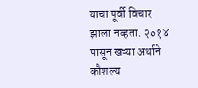याचा पूर्वी विचार झाला नव्हता. २०१४ पासून खऱ्या अर्थाने कौशल्य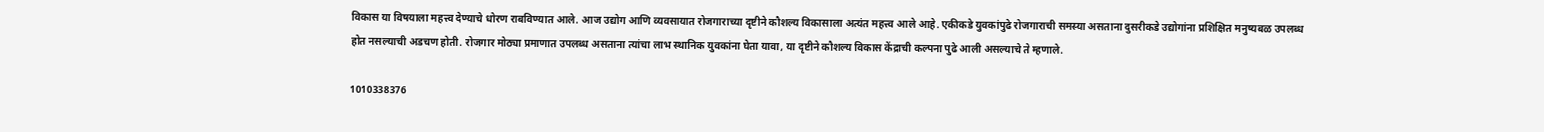विकास या विषयाला महत्त्व देण्याचे धोरण राबविण्यात आले. आज उद्योग आणि व्यवसायात रोजगाराच्या दृष्टीने कौशल्य विकासाला अत्यंत महत्त्व आले आहे. एकीकडे युवकांपुढे रोजगाराची समस्या असताना दुसरीकडे उद्योगांना प्रशिक्षित मनुष्यबळ उपलब्ध होत नसल्याची अडचण होती. रोजगार मोठ्या प्रमाणात उपलब्ध असताना त्यांचा लाभ स्थानिक युवकांना घेता यावा, या दृष्टीने कौशल्य विकास केंद्राची कल्पना पुढे आली असल्याचे ते म्हणाले.

1010338376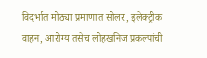विदर्भात मोठ्या प्रमाणात सोलर, इलेक्ट्रीक वाहन, आरोग्य तसेच लोहखनिज प्रकल्पांची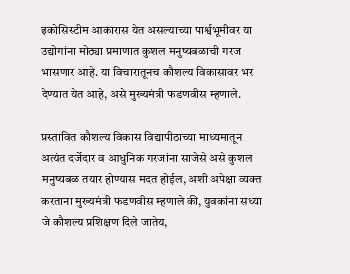इकोसिस्टीम आकारास येत असल्याच्या पार्श्वभूमीवर या उद्योगांना मोठ्या प्रमाणात कुशल मनुष्यबळाची गरज भासणार आहे. या विचारातूनच कौशल्य विकासावर भर देण्यात येत आहे, असे मुख्यमंत्री फडणवीस म्हणाले.

प्रस्तावित कौशल्य विकास विद्यापीठाच्या माध्यमातून अत्यंत दर्जेदार व आधुनिक गरजांना साजेसे असे कुशल मनुष्यबळ तयार होण्यास मदत होईल, अशी अपेक्षा व्यक्त करताना मुख्यमंत्री फडणवीस म्हणाले की, युवकांना सध्या जे कौशल्य प्रशिक्षण दिले जातेय,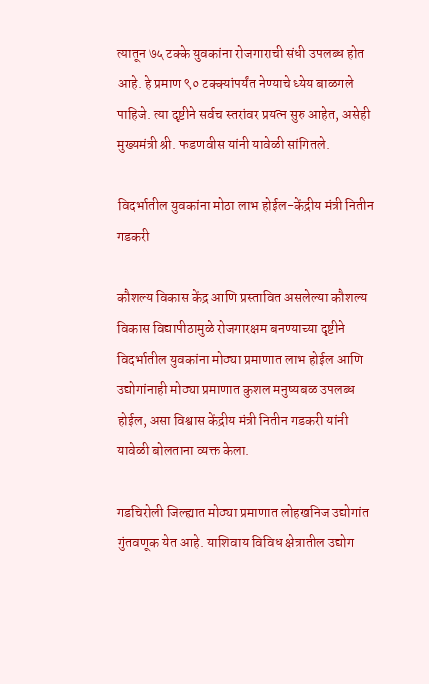त्यातून ७५ टक्के युवकांना रोजगाराची संधी उपलब्ध होत आहे. हे प्रमाण ९० टक्क्यांपर्यंत नेण्याचे ध्येय बाळगले पाहिजे. त्या दृष्टीने सर्वच स्तरांवर प्रयत्न सुरु आहेत, असेही मुख्यमंत्री श्री. फडणवीस यांनी यावेळी सांगितले.

विदर्भातील युवकांना मोठा लाभ होईल-केंद्रीय मंत्री नितीन गडकरी

कौशल्य विकास केंद्र आणि प्रस्तावित असलेल्या कौशल्य विकास विद्यापीठामुळे रोजगारक्षम बनण्याच्या दृष्टीने विदर्भातील युवकांना मोठ्या प्रमाणात लाभ होईल आणि उद्योगांनाही मोठ्या प्रमाणात कुशल मनुष्यबळ उपलब्ध होईल, असा विश्वास केंद्रीय मंत्री नितीन गडकरी यांनी यावेळी बोलताना व्यक्त केला.

गडचिरोली जिल्ह्यात मोठ्या प्रमाणात लोहखनिज उद्योगांत गुंतवणूक येत आहे. याशिवाय विविध क्षेत्रातील उद्योग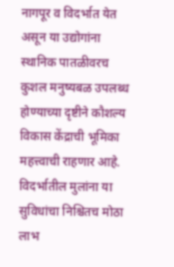नागपूर व विदर्भात येत असून या उद्योगांना स्थानिक पातळीवरच कुशल मनुष्यबळ उपलब्ध होण्याच्या दृष्टीने कौशल्य विकास केंद्राची भूमिका महत्त्वाची राहणार आहे. विदर्भातील मुलांना या सुविधांचा निश्चितच मोठा लाभ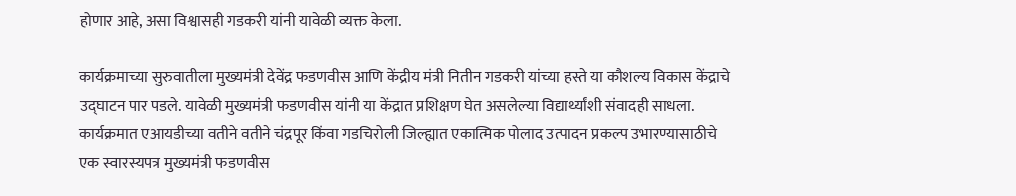होणार आहे, असा विश्वासही गडकरी यांनी यावेळी व्यक्त केला.

कार्यक्रमाच्या सुरुवातीला मुख्यमंत्री देवेंद्र फडणवीस आणि केंद्रीय मंत्री नितीन गडकरी यांच्या हस्ते या कौशल्य विकास केंद्राचे उद्घाटन पार पडले. यावेळी मुख्यमंत्री फडणवीस यांनी या केंद्रात प्रशिक्षण घेत असलेल्या विद्यार्थ्यांशी संवादही साधला. कार्यक्रमात एआयडीच्या वतीने वतीने चंद्रपूर किंवा गडचिरोली जिल्ह्यात एकात्मिक पोलाद उत्पादन प्रकल्प उभारण्यासाठीचे एक स्वारस्यपत्र मुख्यमंत्री फडणवीस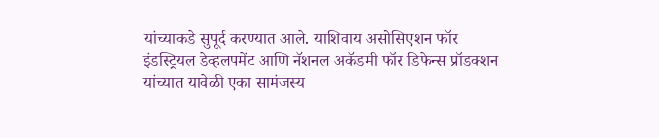यांच्याकडे सुपूर्द करण्यात आले. याशिवाय असोसिएशन फॉर इंडस्ट्रियल डेव्हलपमेंट आणि नॅशनल अकॅडमी फॉर डिफेन्स प्रॉडक्शन यांच्यात यावेळी एका सामंजस्य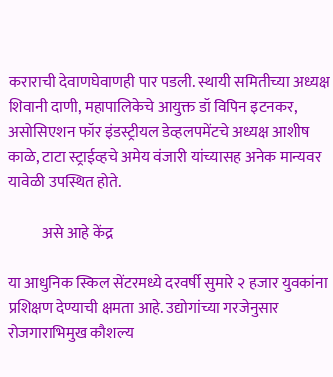कराराची देवाणघेवाणही पार पडली. स्थायी समितीच्या अध्यक्ष शिवानी दाणी, महापालिकेचे आयुक्त डॉ विपिन इटनकर, असोसिएशन फॉर इंडस्ट्रीयल डेव्हलपमेंटचे अध्यक्ष आशीष काळे, टाटा स्ट्राईव्हचे अमेय वंजारी यांच्यासह अनेक मान्यवर यावेळी उपस्थित होते.

           असे आहे केंद्र

या आधुनिक स्किल सेंटरमध्ये दरवर्षी सुमारे २ हजार युवकांना प्रशिक्षण देण्याची क्षमता आहे. उद्योगांच्या गरजेनुसार रोजगाराभिमुख कौशल्य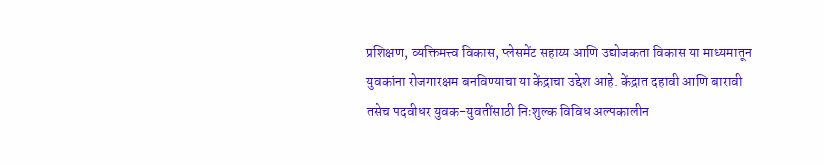प्रशिक्षण, व्यक्तिमत्त्व विकास, प्लेसमेंट सहाय्य आणि उद्योजकता विकास या माध्यमातून युवकांना रोजगारक्षम बनविण्याचा या केंद्राचा उद्देश आहे. केंद्रात दहावी आणि बारावी तसेच पदवीधर युवक-युवतींसाठी निःशुल्क विविध अल्पकालीन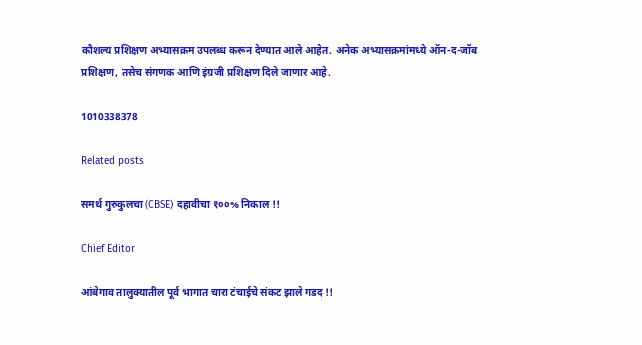कौशल्य प्रशिक्षण अभ्यासक्रम उपलब्ध करून देण्यात आले आहेत. अनेक अभ्यासक्रमांमध्ये ऑन-द-जॉब प्रशिक्षण, तसेच संगणक आणि इंग्रजी प्रशिक्षण दिले जाणार आहे.

1010338378

Related posts

समर्थ गुरुकुलचा (CBSE) दहावीचा १००% निकाल !!

Chief Editor

आंबेगाव तालुक्यातील पूर्व भागात चारा टंचाईचे संकट झाले गडद !!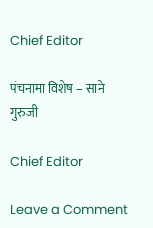Chief Editor

पंचनामा विशेष – साने गुरुजी

Chief Editor

Leave a Comment